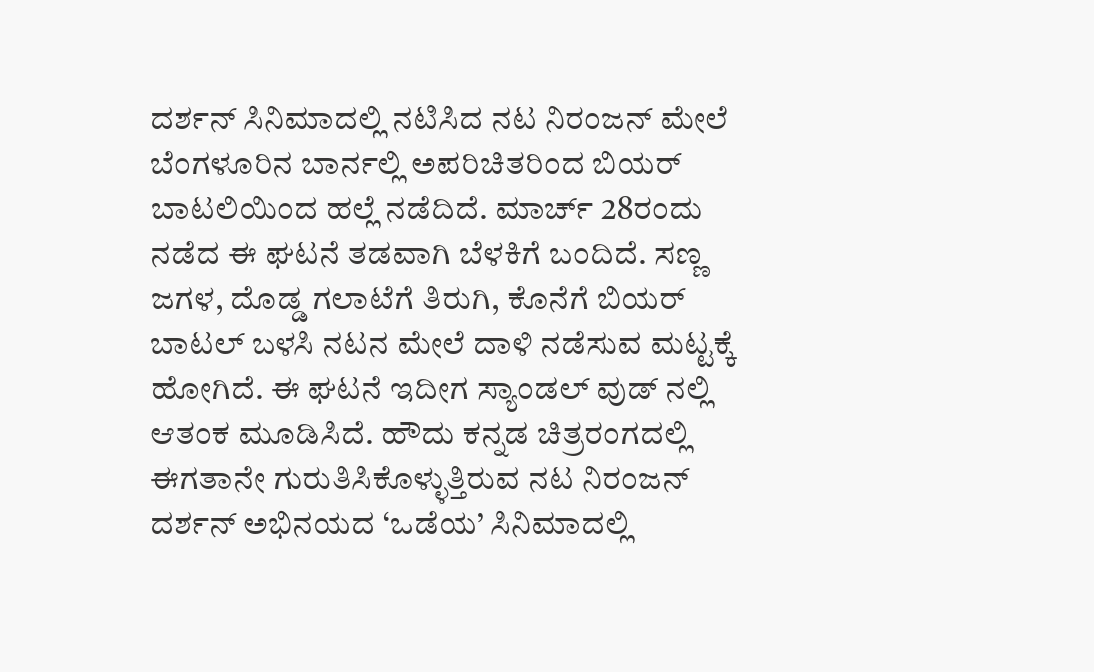ದರ್ಶನ್ ಸಿನಿಮಾದಲ್ಲಿ ನಟಿಸಿದ ನಟ ನಿರಂಜನ್ ಮೇಲೆ ಬೆಂಗಳೂರಿನ ಬಾರ್ನಲ್ಲಿ ಅಪರಿಚಿತರಿಂದ ಬಿಯರ್ ಬಾಟಲಿಯಿಂದ ಹಲ್ಲೆ ನಡೆದಿದೆ. ಮಾರ್ಚ್ 28ರಂದು ನಡೆದ ಈ ಘಟನೆ ತಡವಾಗಿ ಬೆಳಕಿಗೆ ಬಂದಿದೆ. ಸಣ್ಣ ಜಗಳ, ದೊಡ್ಡ ಗಲಾಟೆಗೆ ತಿರುಗಿ, ಕೊನೆಗೆ ಬಿಯರ್ ಬಾಟಲ್ ಬಳಸಿ ನಟನ ಮೇಲೆ ದಾಳಿ ನಡೆಸುವ ಮಟ್ಟಕ್ಕೆ ಹೋಗಿದೆ. ಈ ಘಟನೆ ಇದೀಗ ಸ್ಯಾಂಡಲ್ ವುಡ್ ನಲ್ಲಿ ಆತಂಕ ಮೂಡಿಸಿದೆ. ಹೌದು ಕನ್ನಡ ಚಿತ್ರರಂಗದಲ್ಲಿ ಈಗತಾನೇ ಗುರುತಿಸಿಕೊಳ್ಳುತ್ತಿರುವ ನಟ ನಿರಂಜನ್ ದರ್ಶನ್ ಅಭಿನಯದ ‘ಒಡೆಯ’ ಸಿನಿಮಾದಲ್ಲಿ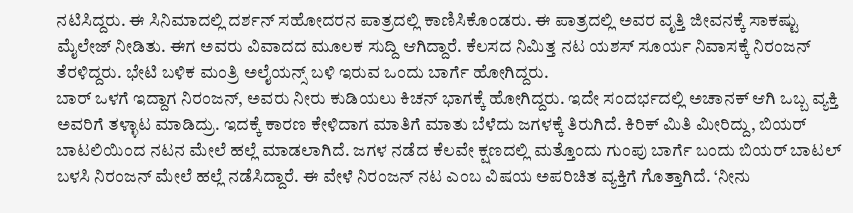ನಟಿಸಿದ್ದರು. ಈ ಸಿನಿಮಾದಲ್ಲಿ ದರ್ಶನ್ ಸಹೋದರನ ಪಾತ್ರದಲ್ಲಿ ಕಾಣಿಸಿಕೊಂಡರು. ಈ ಪಾತ್ರದಲ್ಲಿ ಅವರ ವೃತ್ತಿ ಜೀವನಕ್ಕೆ ಸಾಕಷ್ಟು ಮೈಲೇಜ್ ನೀಡಿತು. ಈಗ ಅವರು ವಿವಾದದ ಮೂಲಕ ಸುದ್ದಿ ಆಗಿದ್ದಾರೆ. ಕೆಲಸದ ನಿಮಿತ್ತ ನಟ ಯಶಸ್ ಸೂರ್ಯ ನಿವಾಸಕ್ಕೆ ನಿರಂಜನ್ ತೆರಳಿದ್ದರು. ಭೇಟಿ ಬಳಿಕ ಮಂತ್ರಿ ಅಲೈಯನ್ಸ್ ಬಳಿ ಇರುವ ಒಂದು ಬಾರ್ಗೆ ಹೋಗಿದ್ದರು.
ಬಾರ್ ಒಳಗೆ ಇದ್ದಾಗ ನಿರಂಜನ್, ಅವರು ನೀರು ಕುಡಿಯಲು ಕಿಚನ್ ಭಾಗಕ್ಕೆ ಹೋಗಿದ್ದರು. ಇದೇ ಸಂದರ್ಭದಲ್ಲಿ ಅಚಾನಕ್ ಆಗಿ ಒಬ್ಬ ವ್ಯಕ್ತಿ ಅವರಿಗೆ ತಳ್ಳಾಟ ಮಾಡಿದ್ರು. ಇದಕ್ಕೆ ಕಾರಣ ಕೇಳಿದಾಗ ಮಾತಿಗೆ ಮಾತು ಬೆಳೆದು ಜಗಳಕ್ಕೆ ತಿರುಗಿದೆ. ಕಿರಿಕ್ ಮಿತಿ ಮೀರಿದ್ದು, ಬಿಯರ್ ಬಾಟಲಿಯಿಂದ ನಟನ ಮೇಲೆ ಹಲ್ಲೆ ಮಾಡಲಾಗಿದೆ. ಜಗಳ ನಡೆದ ಕೆಲವೇ ಕ್ಷಣದಲ್ಲಿ ಮತ್ತೊಂದು ಗುಂಪು ಬಾರ್ಗೆ ಬಂದು ಬಿಯರ್ ಬಾಟಲ್ ಬಳಸಿ ನಿರಂಜನ್ ಮೇಲೆ ಹಲ್ಲೆ ನಡೆಸಿದ್ದಾರೆ. ಈ ವೇಳೆ ನಿರಂಜನ್ ನಟ ಎಂಬ ವಿಷಯ ಅಪರಿಚಿತ ವ್ಯಕ್ತಿಗೆ ಗೊತ್ತಾಗಿದೆ. ‘ನೀನು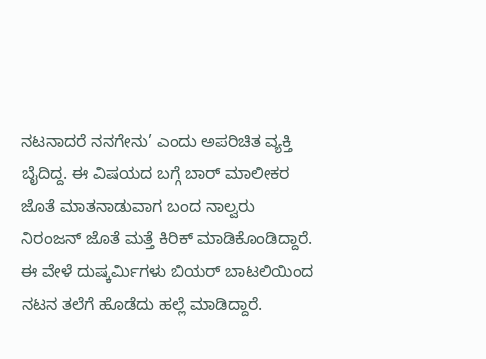ನಟನಾದರೆ ನನಗೇನು’ ಎಂದು ಅಪರಿಚಿತ ವ್ಯಕ್ತಿ ಬೈದಿದ್ದ. ಈ ವಿಷಯದ ಬಗ್ಗೆ ಬಾರ್ ಮಾಲೀಕರ ಜೊತೆ ಮಾತನಾಡುವಾಗ ಬಂದ ನಾಲ್ವರು ನಿರಂಜನ್ ಜೊತೆ ಮತ್ತೆ ಕಿರಿಕ್ ಮಾಡಿಕೊಂಡಿದ್ದಾರೆ. ಈ ವೇಳೆ ದುಷ್ಕರ್ಮಿಗಳು ಬಿಯರ್ ಬಾಟಲಿಯಿಂದ ನಟನ ತಲೆಗೆ ಹೊಡೆದು ಹಲ್ಲೆ ಮಾಡಿದ್ದಾರೆ.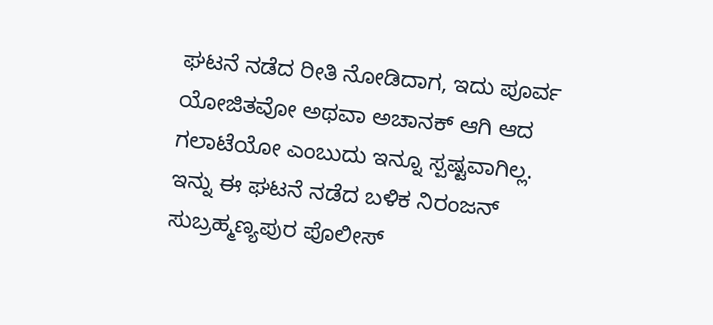ಘಟನೆ ನಡೆದ ರೀತಿ ನೋಡಿದಾಗ, ಇದು ಪೂರ್ವ ಯೋಜಿತವೋ ಅಥವಾ ಅಚಾನಕ್ ಆಗಿ ಆದ ಗಲಾಟೆಯೋ ಎಂಬುದು ಇನ್ನೂ ಸ್ಪಷ್ಟವಾಗಿಲ್ಲ. ಇನ್ನು ಈ ಘಟನೆ ನಡೆದ ಬಳಿಕ ನಿರಂಜನ್ ಸುಬ್ರಹ್ಮಣ್ಯಪುರ ಪೊಲೀಸ್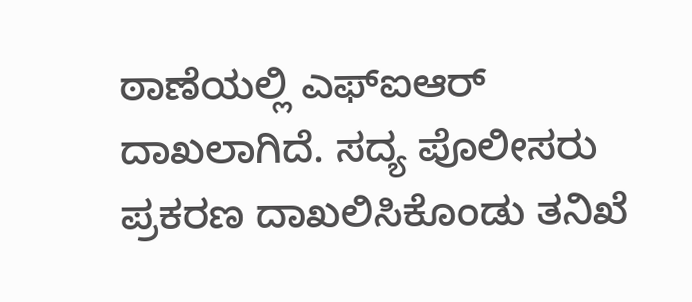ಠಾಣೆಯಲ್ಲಿ ಎಫ್ಐಆರ್ ದಾಖಲಾಗಿದೆ. ಸದ್ಯ ಪೊಲೀಸರು ಪ್ರಕರಣ ದಾಖಲಿಸಿಕೊಂಡು ತನಿಖೆ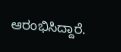ಆರಂಭಿಸಿದ್ದಾರೆ.